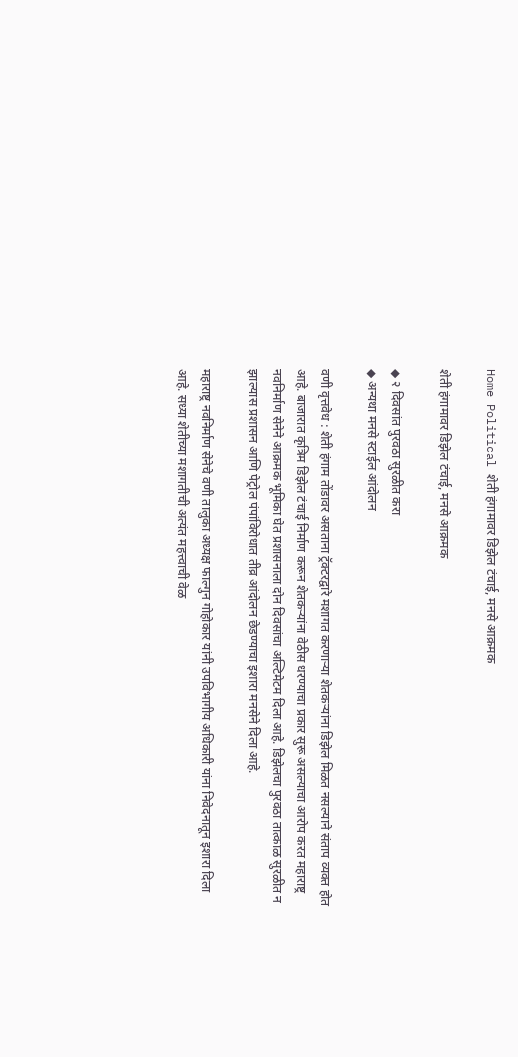Home Political शेती हंगामावर डिझेल टंचाई, मनसे आक्रमक

शेती हंगामावर डिझेल टंचाई, मनसे आक्रमक

◆ २ दिवसांत पुरवठा सुरळीत करा
◆ अन्यथा मनसे स्टाईल आंदोलन

वणी वृत्तवेध : शेती हंगाम तोंडावर असताना ट्रॅक्टरद्वारे मशागत करणाऱ्या शेतकऱ्यांना डिझेल मिळत नसल्याने संताप व्यक्त होत आहे. बाजारात कृत्रिम डिझेल टंचाई निर्माण करून शेतकऱ्यांना वेठीस धरण्याचा प्रकार सुरू असल्याचा आरोप करत महाराष्ट्र नवनिर्माण सेनेने आक्रमक भूमिका घेत प्रशासनाला दोन दिवसांचा अल्टिमेटम दिला आहे. डिझेलचा पुरवठा तात्काळ सुरळीत न झाल्यास प्रशासन आणि पेट्रोल पंपांविरोधात तीव्र आंदोलन छेडण्याचा इशारा मनसेने दिला आहे.

महाराष्ट्र नवनिर्माण सेनेचे वणी तालुका अध्यक्ष फाल्गुन गोहोकार यांनी उपविभागीय अधिकारी यांना निवेदनातून इशारा दिला आहे. सध्या शेतीच्या मशागतीची अत्यंत महत्त्वाची वेळ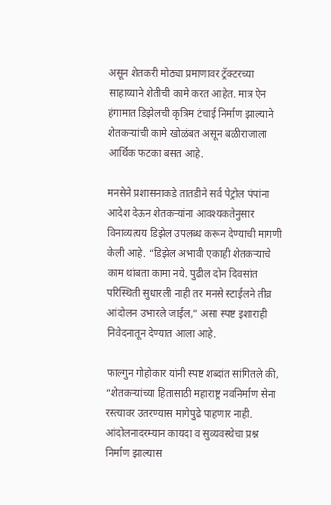असून शेतकरी मोठ्या प्रमाणावर ट्रॅक्टरच्या साहाय्याने शेतीची कामे करत आहेत. मात्र ऐन हंगामात डिझेलची कृत्रिम टंचाई निर्माण झाल्याने शेतकऱ्यांची कामे खोळंबत असून बळीराजाला आर्थिक फटका बसत आहे.

मनसेने प्रशासनाकडे तातडीने सर्व पेट्रोल पंपांना आदेश देऊन शेतकऱ्यांना आवश्यकतेनुसार विनाव्यत्यय डिझेल उपलब्ध करून देण्याची मागणी केली आहे. “डिझेल अभावी एकाही शेतकऱ्याचे काम थांबता कामा नये. पुढील दोन दिवसांत परिस्थिती सुधारली नाही तर मनसे स्टाईलने तीव्र आंदोलन उभारले जाईल,” असा स्पष्ट इशाराही निवेदनातून देण्यात आला आहे.

फाल्गुन गोहोकार यांनी स्पष्ट शब्दांत सांगितले की, “शेतकऱ्यांच्या हितासाठी महाराष्ट्र नवनिर्माण सेना रस्त्यावर उतरण्यास मागेपुढे पाहणार नाही. आंदोलनादरम्यान कायदा व सुव्यवस्थेचा प्रश्न निर्माण झाल्यास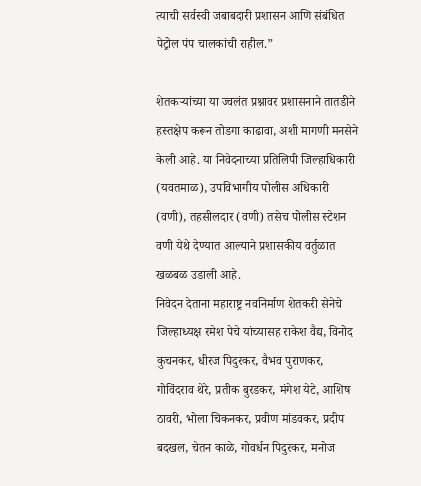त्याची सर्वस्वी जबाबदारी प्रशासन आणि संबंधित पेट्रोल पंप चालकांची राहील.”

शेतकऱ्यांच्या या ज्वलंत प्रश्नावर प्रशासनाने तातडीने हस्तक्षेप करून तोडगा काढावा, अशी मागणी मनसेने केली आहे. या निवेदनाच्या प्रतिलिपी जिल्हाधिकारी (यवतमाळ), उपविभागीय पोलीस अधिकारी (वणी), तहसीलदार (वणी) तसेच पोलीस स्टेशन वणी येथे देण्यात आल्याने प्रशासकीय वर्तुळात खळबळ उडाली आहे.
निवेदन देताना महाराष्ट्र नवनिर्माण शेतकरी सेनेचे जिल्हाध्यक्ष रमेश पेचे यांच्यासह राकेश वैद्य, विनोद कुचनकर, धीरज पिदुरकर, वैभव पुराणकर, गोविंदराव थेरे, प्रतीक बुरडकर, मंगेश येटे, आशिष ठावरी, भोला चिकनकर, प्रवीण मांडवकर, प्रदीप बदखल, चेतन काळे, गोवर्धन पिदुरकर, मनोज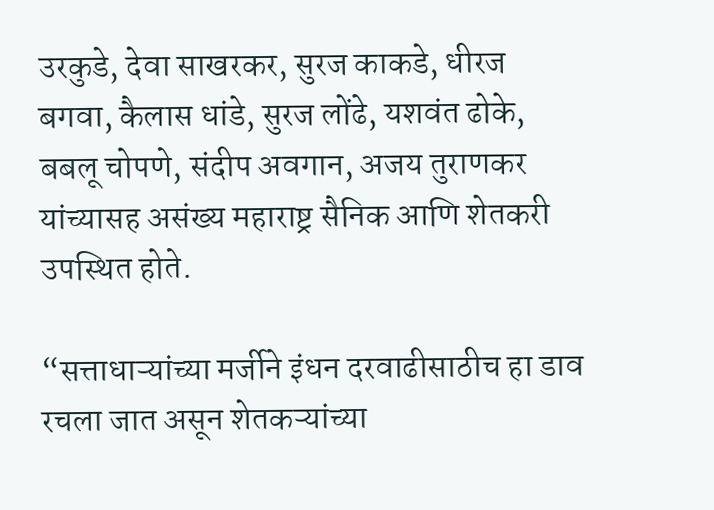उरकुडे, देवा साखरकर, सुरज काकडे, धीरज बगवा, कैलास धांडे, सुरज लोंढे, यशवंत ढोके, बबलू चोपणे, संदीप अवगान, अजय तुराणकर यांच्यासह असंख्य महाराष्ट्र सैनिक आणि शेतकरी उपस्थित होते.

“सत्ताधाऱ्यांच्या मर्जीने इंधन दरवाढीसाठीच हा डाव रचला जात असून शेतकऱ्यांच्या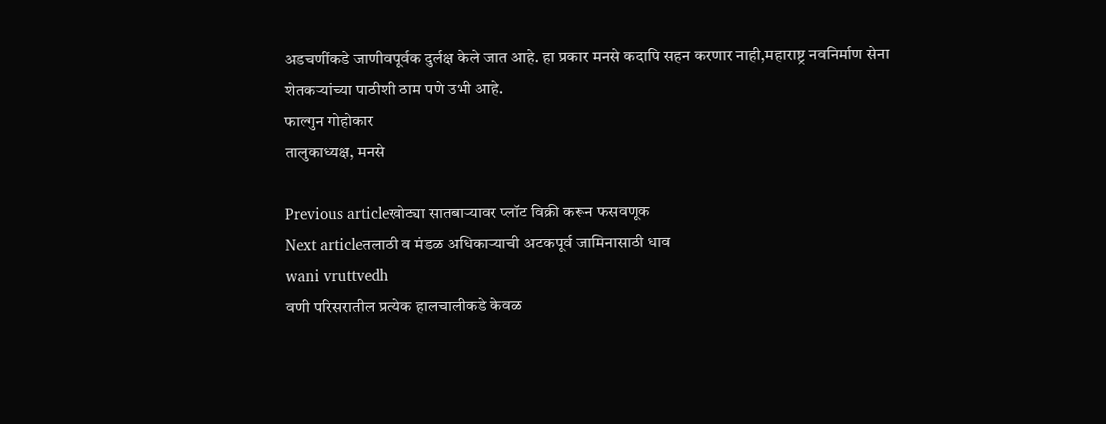अडचणींकडे जाणीवपूर्वक दुर्लक्ष केले जात आहे. हा प्रकार मनसे कदापि सहन करणार नाही,महाराष्ट्र नवनिर्माण सेना शेतकऱ्यांच्या पाठीशी ठाम पणे उभी आहे.
फाल्गुन गोहोकार
तालुकाध्यक्ष, मनसे

Previous articleखोट्या सातबार्‍यावर प्लॉट विक्री करून फसवणूक
Next articleतलाठी व मंडळ अधिकाऱ्याची अटकपूर्व जामिनासाठी धाव
wani vruttvedh
वणी परिसरातील प्रत्येक हालचालीकडे केवळ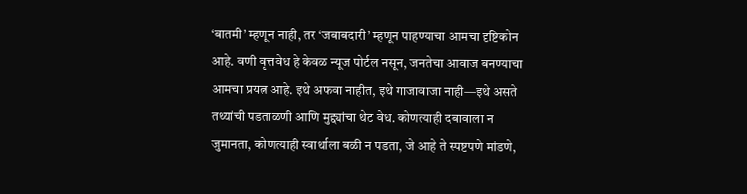‘बातमी’ म्हणून नाही, तर ‘जबाबदारी’ म्हणून पाहण्याचा आमचा दृष्टिकोन आहे. वणी वृत्तवेध हे केवळ न्यूज पोर्टल नसून, जनतेचा आवाज बनण्याचा आमचा प्रयत्न आहे. इथे अफवा नाहीत, इथे गाजावाजा नाही—इथे असते तथ्यांची पडताळणी आणि मुद्द्यांचा थेट वेध. कोणत्याही दबावाला न जुमानता, कोणत्याही स्वार्थाला बळी न पडता, जे आहे ते स्पष्टपणे मांडणे,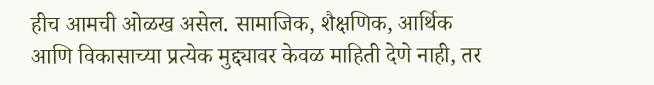हीच आमची ओळख असेल. सामाजिक, शैक्षणिक, आर्थिक आणि विकासाच्या प्रत्येक मुद्द्यावर केवळ माहिती देणे नाही, तर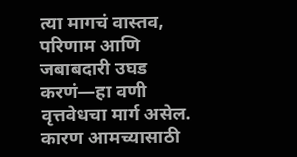त्या मागचं वास्तव, परिणाम आणि जबाबदारी उघड करणं—हा वणी वृत्तवेधचा मार्ग असेल. कारण आमच्यासाठी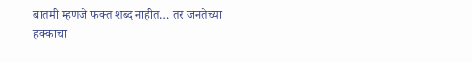बातमी म्हणजे फक्त शब्द नाहीत… तर जनतेच्या हक्काचा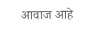आवाज आहे